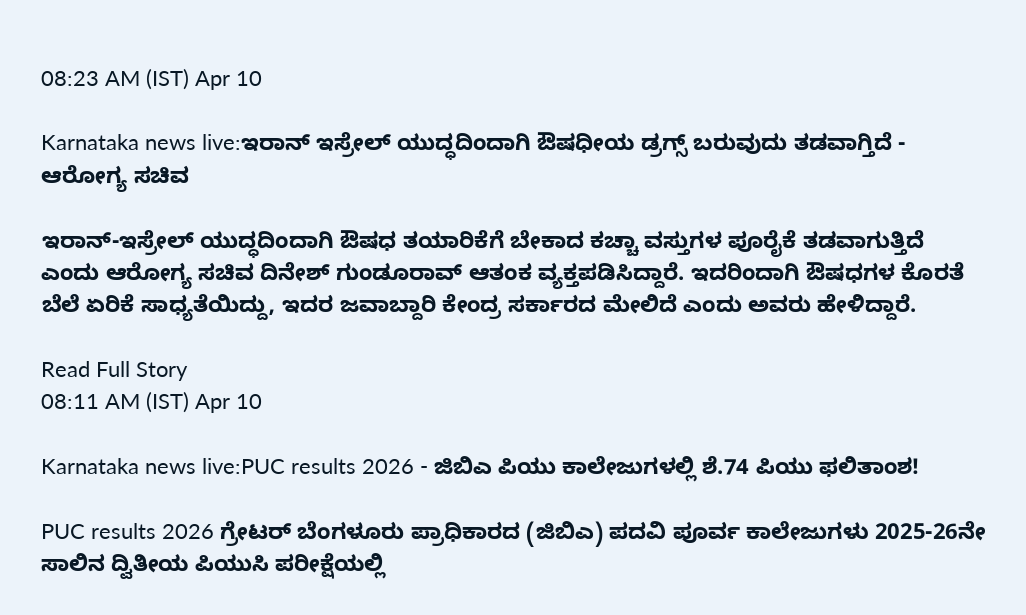08:23 AM (IST) Apr 10

Karnataka news live:ಇರಾನ್ ಇಸ್ರೇಲ್ ಯುದ್ಧದಿಂದಾಗಿ ಔಷಧೀಯ ಡ್ರಗ್ಸ್‌ ಬರುವುದು ತಡವಾಗ್ತಿದೆ - ಆರೋಗ್ಯ ಸಚಿವ

ಇರಾನ್‌-ಇಸ್ರೇಲ್‌ ಯುದ್ಧದಿಂದಾಗಿ ಔಷಧ ತಯಾರಿಕೆಗೆ ಬೇಕಾದ ಕಚ್ಚಾ ವಸ್ತುಗಳ ಪೂರೈಕೆ ತಡವಾಗುತ್ತಿದೆ ಎಂದು ಆರೋಗ್ಯ ಸಚಿವ ದಿನೇಶ್ ಗುಂಡೂರಾವ್‌ ಆತಂಕ ವ್ಯಕ್ತಪಡಿಸಿದ್ದಾರೆ. ಇದರಿಂದಾಗಿ ಔಷಧಗಳ ಕೊರತೆ ಬೆಲೆ ಏರಿಕೆ ಸಾಧ್ಯತೆಯಿದ್ದು, ಇದರ ಜವಾಬ್ದಾರಿ ಕೇಂದ್ರ ಸರ್ಕಾರದ ಮೇಲಿದೆ ಎಂದು ಅವರು ಹೇಳಿದ್ದಾರೆ.

Read Full Story
08:11 AM (IST) Apr 10

Karnataka news live:PUC results 2026 - ಜಿಬಿಎ ಪಿಯು ಕಾಲೇಜುಗಳಲ್ಲಿ ಶೆ.74 ಪಿಯು ಫಲಿತಾಂಶ!

PUC results 2026 ಗ್ರೇಟರ್ ಬೆಂಗಳೂರು ಪ್ರಾಧಿಕಾರದ (ಜಿಬಿಎ) ಪದವಿ ಪೂರ್ವ ಕಾಲೇಜುಗಳು 2025-26ನೇ ಸಾಲಿನ ದ್ವಿತೀಯ ಪಿಯುಸಿ ಪರೀಕ್ಷೆಯಲ್ಲಿ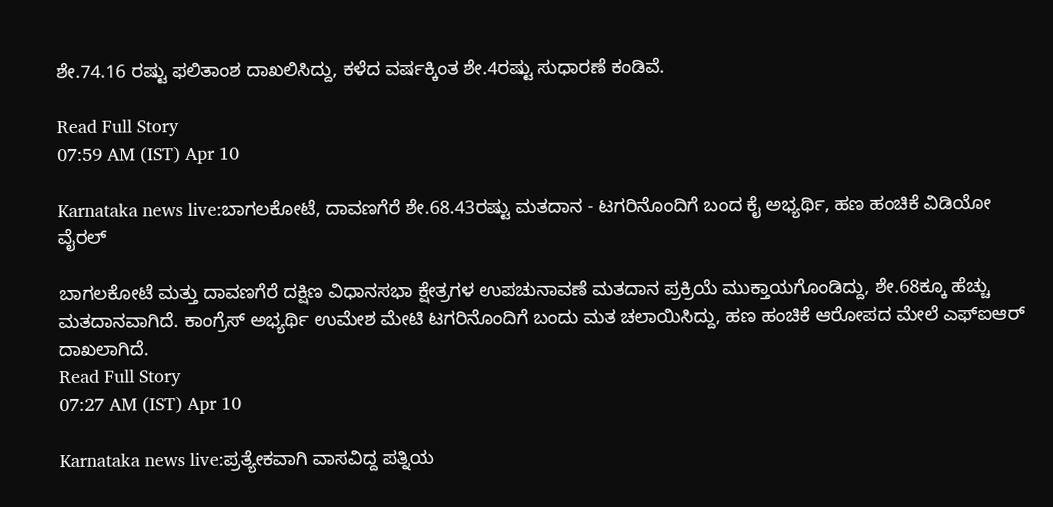ಶೇ.74.16 ರಷ್ಟು ಫಲಿತಾಂಶ ದಾಖಲಿಸಿದ್ದು, ಕಳೆದ ವರ್ಷಕ್ಕಿಂತ ಶೇ.4ರಷ್ಟು ಸುಧಾರಣೆ ಕಂಡಿವೆ.

Read Full Story
07:59 AM (IST) Apr 10

Karnataka news live:ಬಾಗಲಕೋಟೆ, ದಾವಣಗೆರೆ ಶೇ.68.43ರಷ್ಟು ಮತದಾನ - ಟಗರಿನೊಂದಿಗೆ ಬಂದ ಕೈ ಅಭ್ಯರ್ಥಿ, ಹಣ ಹಂಚಿಕೆ ವಿಡಿಯೋ ವೈರಲ್

ಬಾಗಲಕೋಟೆ ಮತ್ತು ದಾವಣಗೆರೆ ದಕ್ಷಿಣ ವಿಧಾನಸಭಾ ಕ್ಷೇತ್ರಗಳ ಉಪಚುನಾವಣೆ ಮತದಾನ ಪ್ರಕ್ರಿಯೆ ಮುಕ್ತಾಯಗೊಂಡಿದ್ದು, ಶೇ.68ಕ್ಕೂ ಹೆಚ್ಚು ಮತದಾನವಾಗಿದೆ. ಕಾಂಗ್ರೆಸ್ ಅಭ್ಯರ್ಥಿ ಉಮೇಶ ಮೇಟಿ ಟಗರಿನೊಂದಿಗೆ ಬಂದು ಮತ ಚಲಾಯಿಸಿದ್ದು, ಹಣ ಹಂಚಿಕೆ ಆರೋಪದ ಮೇಲೆ ಎಫ್‌ಐಆರ್‌ ದಾಖಲಾಗಿದೆ.
Read Full Story
07:27 AM (IST) Apr 10

Karnataka news live:ಪ್ರತ್ಯೇಕವಾಗಿ ವಾಸವಿದ್ದ ಪತ್ನಿಯ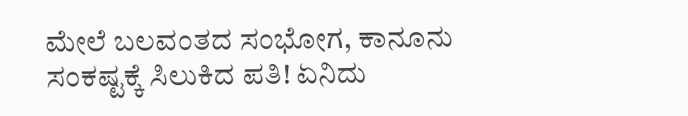ಮೇಲೆ ಬಲವಂತದ ಸಂಭೋಗ, ಕಾನೂನು ಸಂಕಷ್ಟಕ್ಕೆ ಸಿಲುಕಿದ ಪತಿ! ಏನಿದು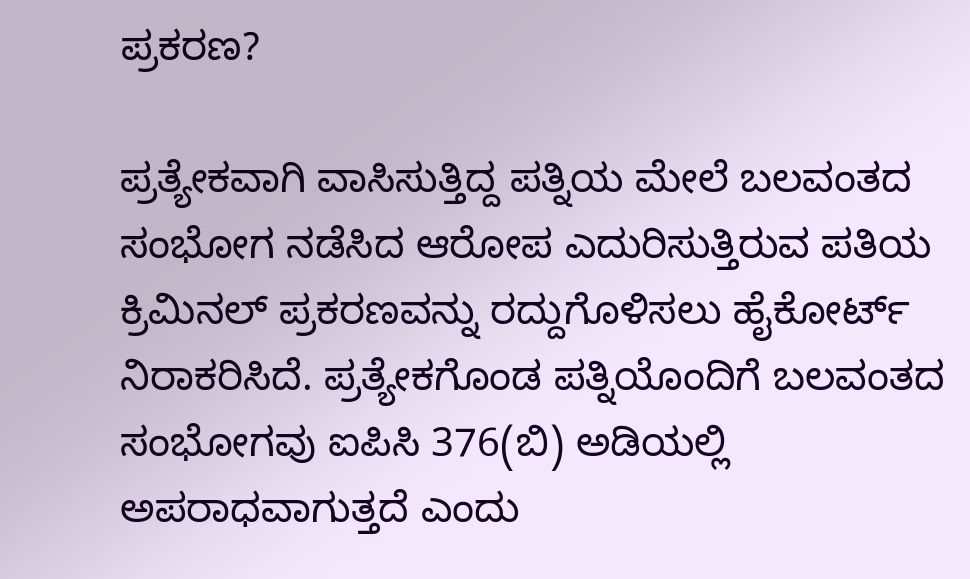ಪ್ರಕರಣ?

ಪ್ರತ್ಯೇಕವಾಗಿ ವಾಸಿಸುತ್ತಿದ್ದ ಪತ್ನಿಯ ಮೇಲೆ ಬಲವಂತದ ಸಂಭೋಗ ನಡೆಸಿದ ಆರೋಪ ಎದುರಿಸುತ್ತಿರುವ ಪತಿಯ ಕ್ರಿಮಿನಲ್ ಪ್ರಕರಣವನ್ನು ರದ್ದುಗೊಳಿಸಲು ಹೈಕೋರ್ಟ್ ನಿರಾಕರಿಸಿದೆ. ಪ್ರತ್ಯೇಕಗೊಂಡ ಪತ್ನಿಯೊಂದಿಗೆ ಬಲವಂತದ ಸಂಭೋಗವು ಐಪಿಸಿ 376(ಬಿ) ಅಡಿಯಲ್ಲಿ ಅಪರಾಧವಾಗುತ್ತದೆ ಎಂದು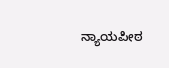ನ್ಯಾಯಪೀಠ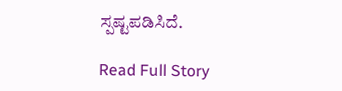ಸ್ಪಷ್ಟಪಡಿಸಿದೆ.

Read Full Story